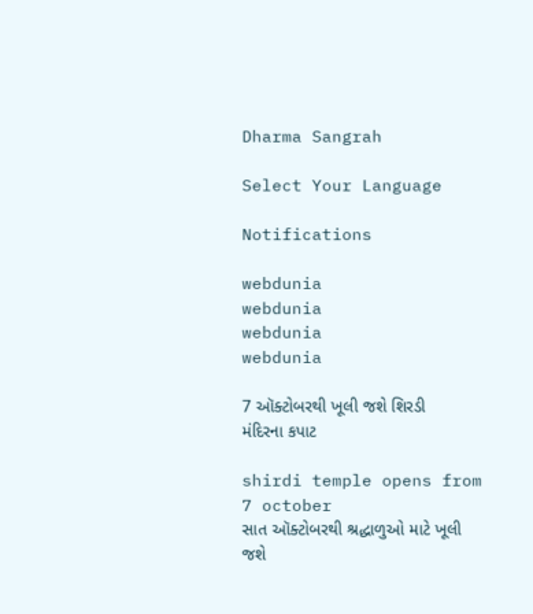Dharma Sangrah

Select Your Language

Notifications

webdunia
webdunia
webdunia
webdunia

7 ઑક્ટોબરથી ખૂલી જશે શિરડી મંદિરના કપાટ

shirdi temple opens from 7 october
સાત ઑક્ટોબરથી શ્રદ્ધાળુઓ માટે ખૂલી જશે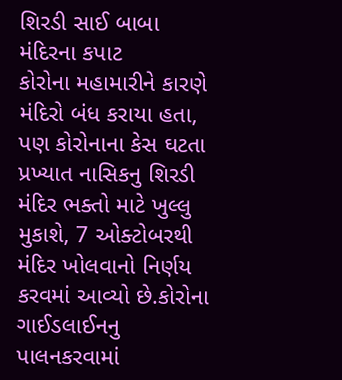શિરડી સાઈ બાબા મંદિરના કપાટ
કોરોના મહામારીને કારણે મંદિરો બંધ કરાયા હતા, પણ કોરોનાના કેસ ઘટતા પ્રખ્યાત નાસિકનુ શિરડી મંદિર ભક્તો માટે ખુલ્લુ મુકાશે, 7 ઓક્ટોબરથી મંદિર ખોલવાનો નિર્ણય કરવમાં આવ્યો છે.કોરોના ગાઈડલાઈનનુ પાલનકરવામાં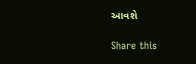આવશે

Share this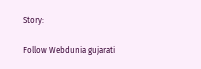Story:

Follow Webdunia gujarati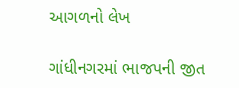આગળનો લેખ

ગાંધીનગરમાં ભાજપની જીત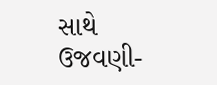સાથે ઉજવણી-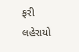ફરી લહેરાયો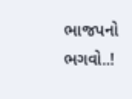ભાજપનો ભગવો..!